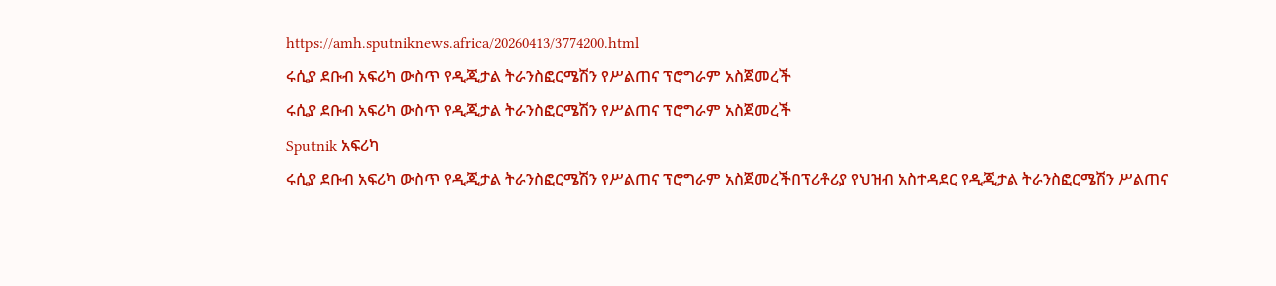https://amh.sputniknews.africa/20260413/3774200.html
ሩሲያ ደቡብ አፍሪካ ውስጥ የዲጂታል ትራንስፎርሜሽን የሥልጠና ፕሮግራም አስጀመረች
ሩሲያ ደቡብ አፍሪካ ውስጥ የዲጂታል ትራንስፎርሜሽን የሥልጠና ፕሮግራም አስጀመረች
Sputnik አፍሪካ
ሩሲያ ደቡብ አፍሪካ ውስጥ የዲጂታል ትራንስፎርሜሽን የሥልጠና ፕሮግራም አስጀመረችበፕሪቶሪያ የህዝብ አስተዳደር የዲጂታል ትራንስፎርሜሽን ሥልጠና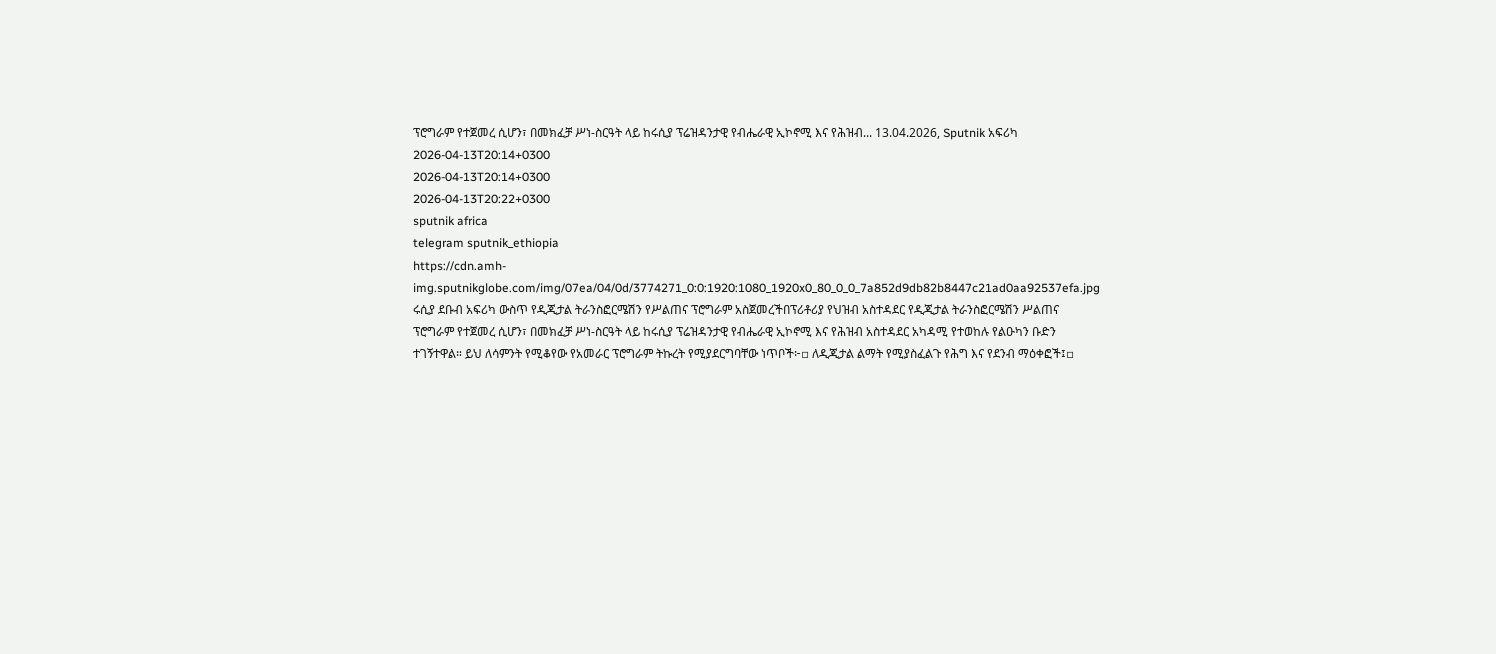ፕሮግራም የተጀመረ ሲሆን፣ በመክፈቻ ሥነ-ስርዓት ላይ ከሩሲያ ፕሬዝዳንታዊ የብሔራዊ ኢኮኖሚ እና የሕዝብ... 13.04.2026, Sputnik አፍሪካ
2026-04-13T20:14+0300
2026-04-13T20:14+0300
2026-04-13T20:22+0300
sputnik africa
telegram sputnik_ethiopia
https://cdn.amh-img.sputnikglobe.com/img/07ea/04/0d/3774271_0:0:1920:1080_1920x0_80_0_0_7a852d9db82b8447c21ad0aa92537efa.jpg
ሩሲያ ደቡብ አፍሪካ ውስጥ የዲጂታል ትራንስፎርሜሽን የሥልጠና ፕሮግራም አስጀመረችበፕሪቶሪያ የህዝብ አስተዳደር የዲጂታል ትራንስፎርሜሽን ሥልጠና ፕሮግራም የተጀመረ ሲሆን፣ በመክፈቻ ሥነ-ስርዓት ላይ ከሩሲያ ፕሬዝዳንታዊ የብሔራዊ ኢኮኖሚ እና የሕዝብ አስተዳደር አካዳሚ የተወከሉ የልዑካን ቡድን ተገኝተዋል። ይህ ለሳምንት የሚቆየው የአመራር ፕሮግራም ትኩረት የሚያደርግባቸው ነጥቦች፦▫ ለዲጂታል ልማት የሚያስፈልጉ የሕግ እና የደንብ ማዕቀፎች፤▫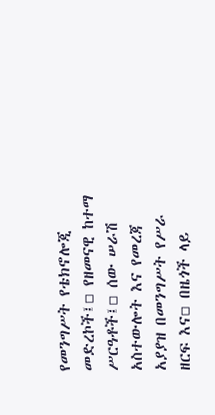የመንግሥት የቴክኖሎጂ መድረኮች፤▫ የዘመናዊ ከተማ ሥርዓቶች፤▫ ሰው ሠራሽ አስተውሎት እና የመረጃ አያያዝ በመንግሥት የሥራ ዘርፍ እና▫ በዜጎች ላይ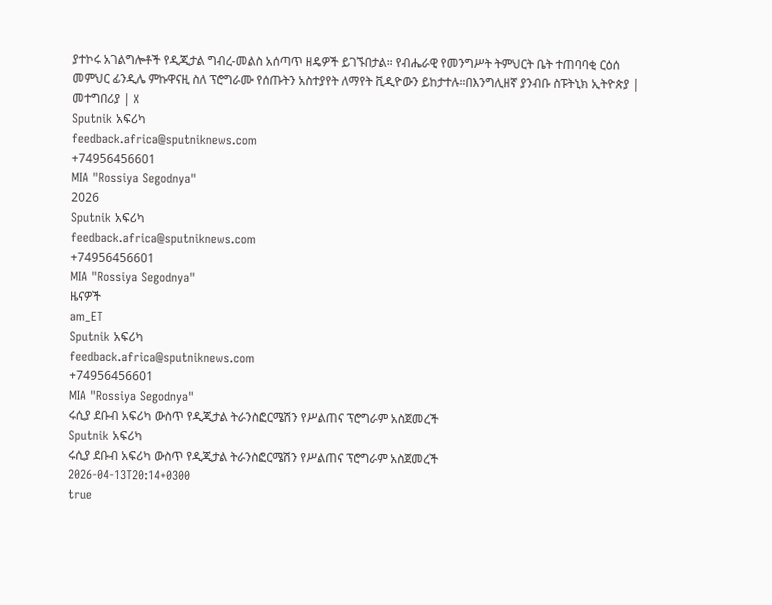ያተኮሩ አገልግሎቶች የዲጂታል ግብረ-መልስ አሰጣጥ ዘዴዎች ይገኙበታል። የብሔራዊ የመንግሥት ትምህርት ቤት ተጠባባቂ ርዕሰ መምህር ፊንዲሌ ምኩዋናዚ ስለ ፕሮግራሙ የሰጡትን አስተያየት ለማየት ቪዲዮውን ይከታተሉ።በእንግሊዘኛ ያንብቡ ስፑትኒክ ኢትዮጵያ | መተግበሪያ | X
Sputnik አፍሪካ
feedback.africa@sputniknews.com
+74956456601
MIA "Rossiya Segodnya"
2026
Sputnik አፍሪካ
feedback.africa@sputniknews.com
+74956456601
MIA "Rossiya Segodnya"
ዜናዎች
am_ET
Sputnik አፍሪካ
feedback.africa@sputniknews.com
+74956456601
MIA "Rossiya Segodnya"
ሩሲያ ደቡብ አፍሪካ ውስጥ የዲጂታል ትራንስፎርሜሽን የሥልጠና ፕሮግራም አስጀመረች
Sputnik አፍሪካ
ሩሲያ ደቡብ አፍሪካ ውስጥ የዲጂታል ትራንስፎርሜሽን የሥልጠና ፕሮግራም አስጀመረች
2026-04-13T20:14+0300
true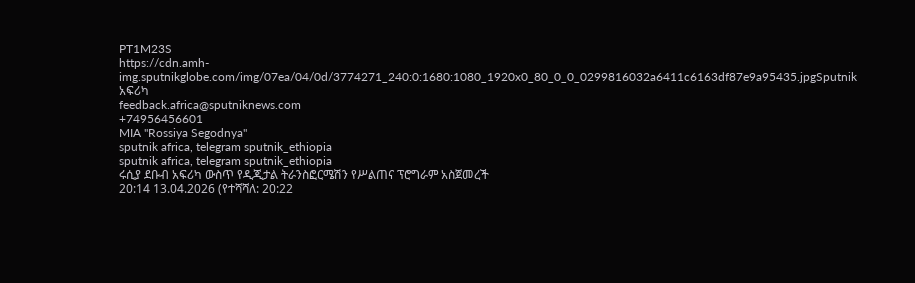PT1M23S
https://cdn.amh-img.sputnikglobe.com/img/07ea/04/0d/3774271_240:0:1680:1080_1920x0_80_0_0_0299816032a6411c6163df87e9a95435.jpgSputnik አፍሪካ
feedback.africa@sputniknews.com
+74956456601
MIA "Rossiya Segodnya"
sputnik africa, telegram sputnik_ethiopia
sputnik africa, telegram sputnik_ethiopia
ሩሲያ ደቡብ አፍሪካ ውስጥ የዲጂታል ትራንስፎርሜሽን የሥልጠና ፕሮግራም አስጀመረች
20:14 13.04.2026 (የተሻሻለ: 20:22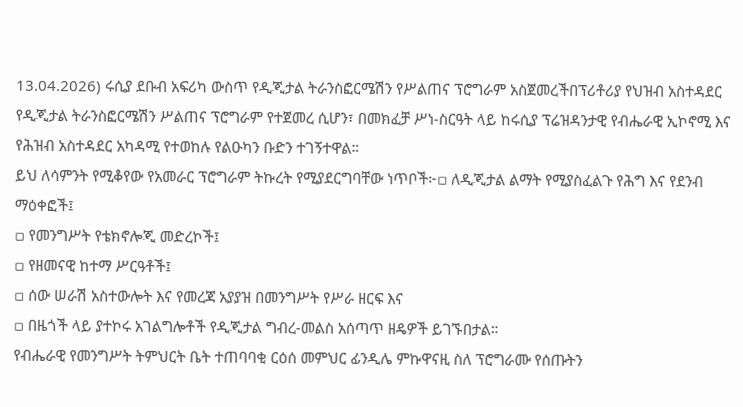13.04.2026) ሩሲያ ደቡብ አፍሪካ ውስጥ የዲጂታል ትራንስፎርሜሽን የሥልጠና ፕሮግራም አስጀመረችበፕሪቶሪያ የህዝብ አስተዳደር የዲጂታል ትራንስፎርሜሽን ሥልጠና ፕሮግራም የተጀመረ ሲሆን፣ በመክፈቻ ሥነ-ስርዓት ላይ ከሩሲያ ፕሬዝዳንታዊ የብሔራዊ ኢኮኖሚ እና የሕዝብ አስተዳደር አካዳሚ የተወከሉ የልዑካን ቡድን ተገኝተዋል።
ይህ ለሳምንት የሚቆየው የአመራር ፕሮግራም ትኩረት የሚያደርግባቸው ነጥቦች፦▫ ለዲጂታል ልማት የሚያስፈልጉ የሕግ እና የደንብ ማዕቀፎች፤
▫ የመንግሥት የቴክኖሎጂ መድረኮች፤
▫ የዘመናዊ ከተማ ሥርዓቶች፤
▫ ሰው ሠራሽ አስተውሎት እና የመረጃ አያያዝ በመንግሥት የሥራ ዘርፍ እና
▫ በዜጎች ላይ ያተኮሩ አገልግሎቶች የዲጂታል ግብረ-መልስ አሰጣጥ ዘዴዎች ይገኙበታል።
የብሔራዊ የመንግሥት ትምህርት ቤት ተጠባባቂ ርዕሰ መምህር ፊንዲሌ ምኩዋናዚ ስለ ፕሮግራሙ የሰጡትን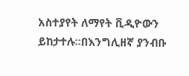አስተያየት ለማየት ቪዲዮውን ይከታተሉ።በእንግሊዘኛ ያንብቡ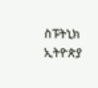ስፑትኒክ ኢትዮጵያ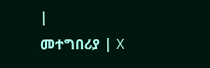|
መተግበሪያ | X